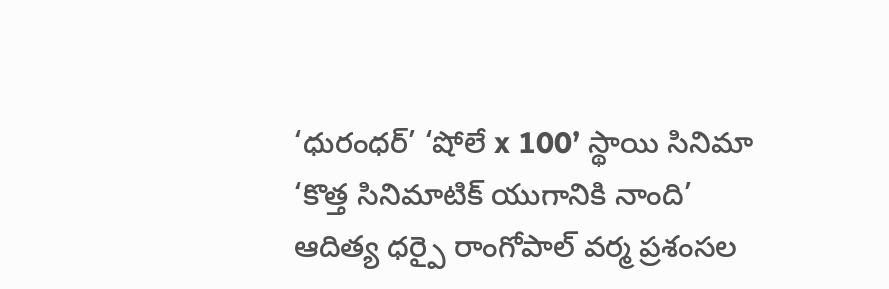‘ధురంధర్’ ‘షోలే x 100’ స్థాయి సినిమా
‘కొత్త సినిమాటిక్ యుగానికి నాంది’
ఆదిత్య ధర్పై రాంగోపాల్ వర్మ ప్రశంసల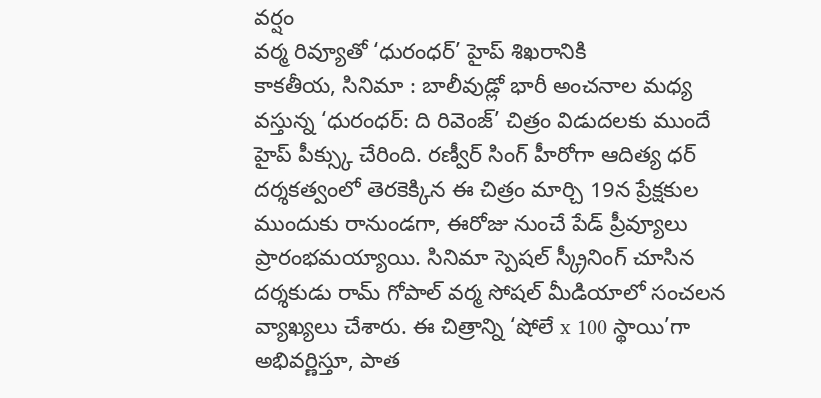వర్షం
వర్మ రివ్యూతో ‘ధురంధర్’ హైప్ శిఖరానికి
కాకతీయ, సినిమా : బాలీవుడ్లో భారీ అంచనాల మధ్య వస్తున్న ‘ధురంధర్: ది రివెంజ్’ చిత్రం విడుదలకు ముందే హైప్ పీక్స్కు చేరింది. రణ్వీర్ సింగ్ హీరోగా ఆదిత్య ధర్ దర్శకత్వంలో తెరకెక్కిన ఈ చిత్రం మార్చి 19న ప్రేక్షకుల ముందుకు రానుండగా, ఈరోజు నుంచే పేడ్ ప్రీవ్యూలు ప్రారంభమయ్యాయి. సినిమా స్పెషల్ స్క్రీనింగ్ చూసిన దర్శకుడు రామ్ గోపాల్ వర్మ సోషల్ మీడియాలో సంచలన వ్యాఖ్యలు చేశారు. ఈ చిత్రాన్ని ‘షోలే x 100 స్థాయి’గా అభివర్ణిస్తూ, పాత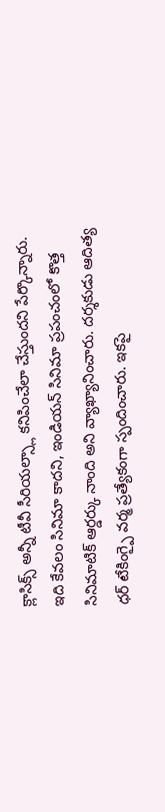క్లాసిక్స్ అన్నీ టీవీ సీరియల్స్లా కనిపించేలా చేస్తుందని పేర్కొన్నారు. ఇది కేవలం సినిమా కాదని, ఇండియన్ సినిమా ప్రపంచంలో కొత్త సినిమాటిక్ ఆర్డర్కు నాంది అని వ్యాఖ్యానించారు. దర్శకుడు ఆదిత్య ధర్ టేకింగ్పై వర్మ ప్రత్యేకంగా స్పందించారు. ఇకపై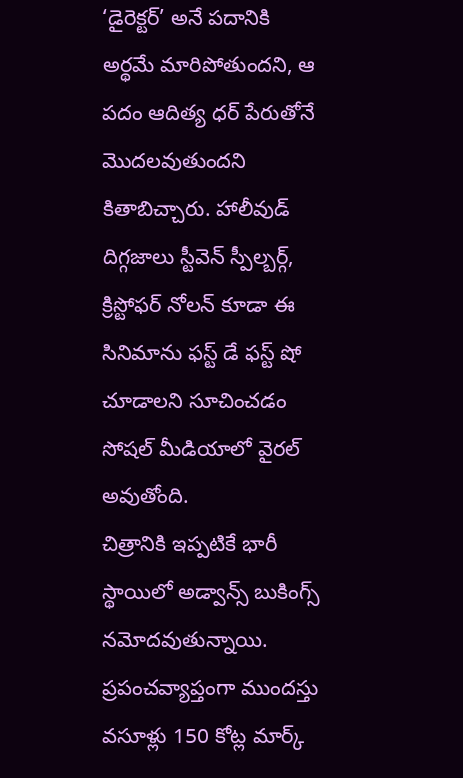‘డైరెక్టర్’ అనే పదానికి అర్థమే మారిపోతుందని, ఆ పదం ఆదిత్య ధర్ పేరుతోనే మొదలవుతుందని కితాబిచ్చారు. హాలీవుడ్ దిగ్గజాలు స్టీవెన్ స్పీల్బర్గ్, క్రిస్టోఫర్ నోలన్ కూడా ఈ సినిమాను ఫస్ట్ డే ఫస్ట్ షో చూడాలని సూచించడం సోషల్ మీడియాలో వైరల్ అవుతోంది.
చిత్రానికి ఇప్పటికే భారీ స్థాయిలో అడ్వాన్స్ బుకింగ్స్ నమోదవుతున్నాయి. ప్రపంచవ్యాప్తంగా ముందస్తు వసూళ్లు 150 కోట్ల మార్క్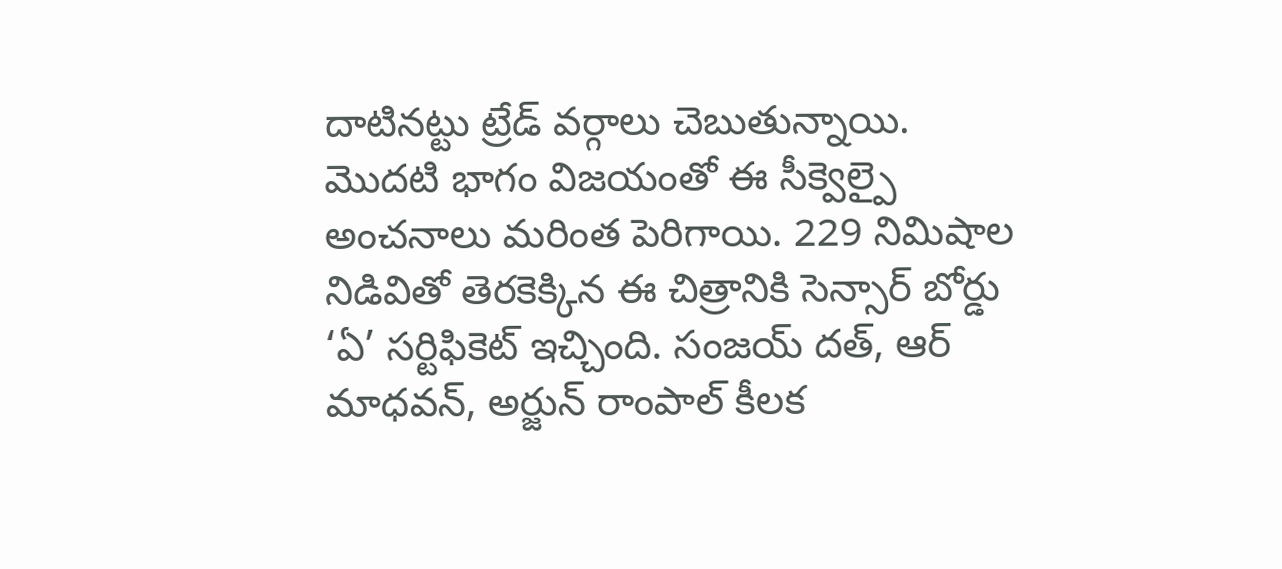దాటినట్టు ట్రేడ్ వర్గాలు చెబుతున్నాయి. మొదటి భాగం విజయంతో ఈ సీక్వెల్పై అంచనాలు మరింత పెరిగాయి. 229 నిమిషాల నిడివితో తెరకెక్కిన ఈ చిత్రానికి సెన్సార్ బోర్డు ‘ఏ’ సర్టిఫికెట్ ఇచ్చింది. సంజయ్ దత్, ఆర్ మాధవన్, అర్జున్ రాంపాల్ కీలక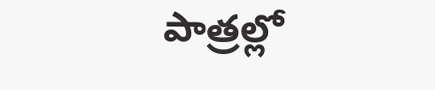పాత్రల్లో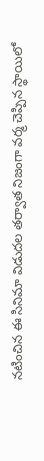నటించిన ఈ సినిమా విడుదల తర్వాత నిజంగా వర్మ చెప్పిన స్థాయిలో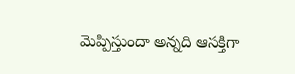మెప్పిస్తుందా అన్నది ఆసక్తిగా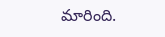మారింది.